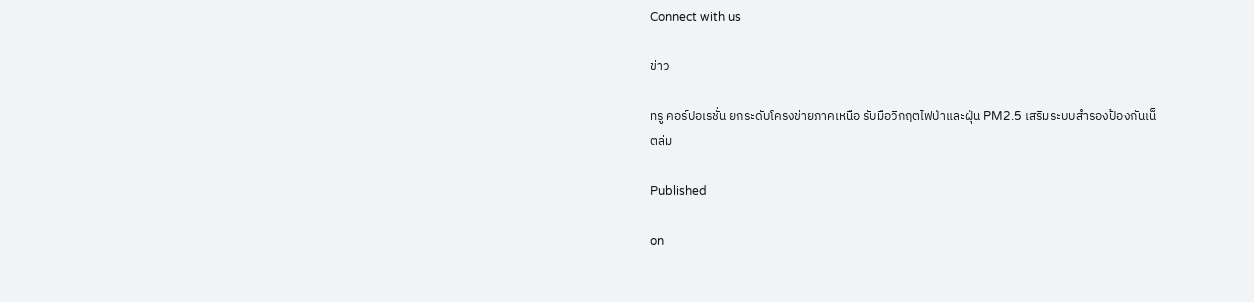Connect with us

ข่าว

ทรู คอร์ปอเรชั่น ยกระดับโครงข่ายภาคเหนือ รับมือวิกฤตไฟป่าและฝุ่น PM2.5 เสริมระบบสำรองป้องกันเน็ตล่ม

Published

on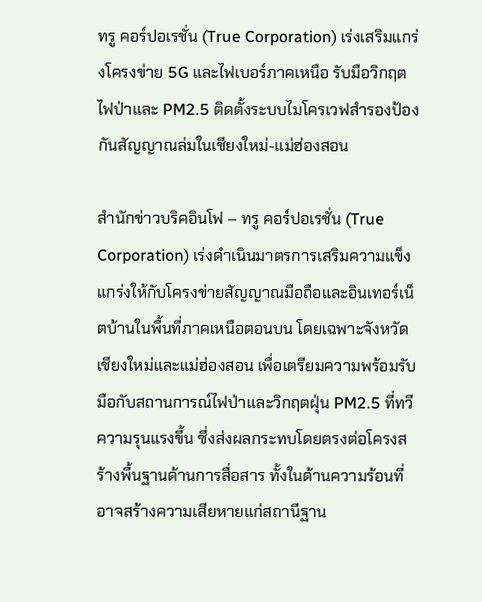ทรู คอร์ปอเรชั่น (True Corporation) เร่งเสริมแกร่งโครงข่าย 5G และไฟเบอร์ภาคเหนือ รับมือวิกฤตไฟป่าและ PM2.5 ติดตั้งระบบไมโครเวฟสำรองป้องกันสัญญาณล่มในเชียงใหม่-แม่ฮ่องสอน

สำนักข่าวบริคอินโฟ – ทรู คอร์ปอเรชั่น (True Corporation) เร่งดำเนินมาตรการเสริมความแข็งแกร่งให้กับโครงข่ายสัญญาณมือถือและอินเทอร์เน็ตบ้านในพื้นที่ภาคเหนือตอนบน โดยเฉพาะจังหวัดเชียงใหม่และแม่ฮ่องสอน เพื่อเตรียมความพร้อมรับมือกับสถานการณ์ไฟป่าและวิกฤตฝุ่น PM2.5 ที่ทวีความรุนแรงขึ้น ซึ่งส่งผลกระทบโดยตรงต่อโครงสร้างพื้นฐานด้านการสื่อสาร ทั้งในด้านความร้อนที่อาจสร้างความเสียหายแก่สถานีฐาน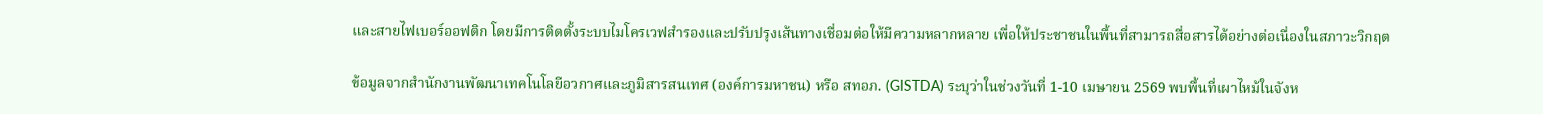และสายไฟเบอร์ออฟติก โดยมีการติดตั้งระบบไมโครเวฟสำรองและปรับปรุงเส้นทางเชื่อมต่อให้มีความหลากหลาย เพื่อให้ประชาชนในพื้นที่สามารถสื่อสารได้อย่างต่อเนื่องในสภาวะวิกฤต

ข้อมูลจากสำนักงานพัฒนาเทคโนโลยีอวกาศและภูมิสารสนเทศ (องค์การมหาชน) หรือ สทอภ. (GISTDA) ระบุว่าในช่วงวันที่ 1-10 เมษายน 2569 พบพื้นที่เผาไหม้ในจังห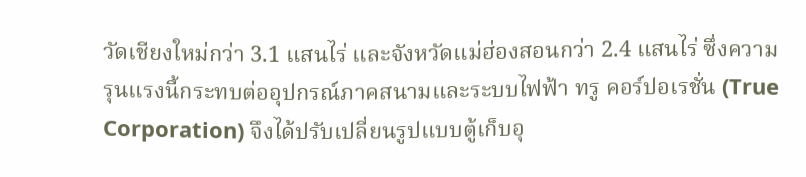วัดเชียงใหม่กว่า 3.1 แสนไร่ และจังหวัดแม่ฮ่องสอนกว่า 2.4 แสนไร่ ซึ่งความรุนแรงนี้กระทบต่ออุปกรณ์ภาคสนามและระบบไฟฟ้า ทรู คอร์ปอเรชั่น (True Corporation) จึงได้ปรับเปลี่ยนรูปแบบตู้เก็บอุ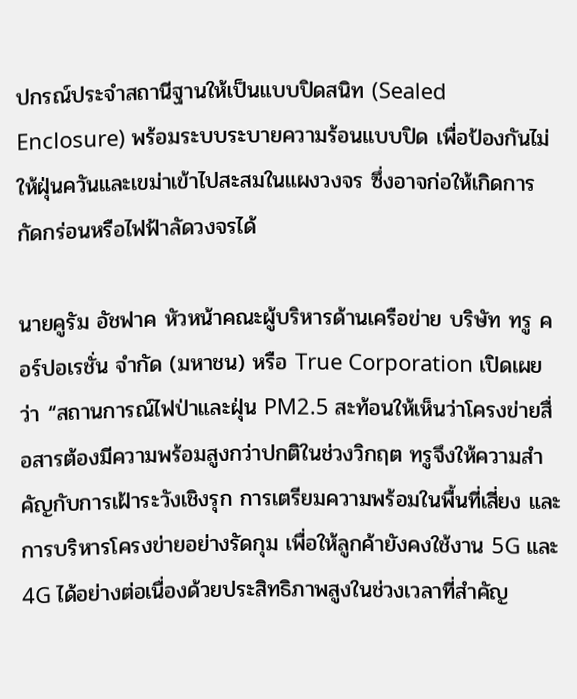ปกรณ์ประจำสถานีฐานให้เป็นแบบปิดสนิท (Sealed Enclosure) พร้อมระบบระบายความร้อนแบบปิด เพื่อป้องกันไม่ให้ฝุ่นควันและเขม่าเข้าไปสะสมในแผงวงจร ซึ่งอาจก่อให้เกิดการกัดกร่อนหรือไฟฟ้าลัดวงจรได้

นายคูรัม อัชฟาค หัวหน้าคณะผู้บริหารด้านเครือข่าย บริษัท ทรู คอร์ปอเรชั่น จำกัด (มหาชน) หรือ True Corporation เปิดเผยว่า “สถานการณ์ไฟป่าและฝุ่น PM2.5 สะท้อนให้เห็นว่าโครงข่ายสื่อสารต้องมีความพร้อมสูงกว่าปกติในช่วงวิกฤต ทรูจึงให้ความสำคัญกับการเฝ้าระวังเชิงรุก การเตรียมความพร้อมในพื้นที่เสี่ยง และการบริหารโครงข่ายอย่างรัดกุม เพื่อให้ลูกค้ายังคงใช้งาน 5G และ 4G ได้อย่างต่อเนื่องด้วยประสิทธิภาพสูงในช่วงเวลาที่สำคัญ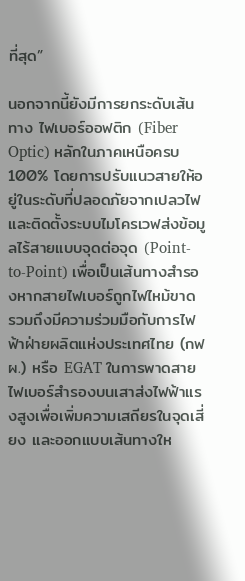ที่สุด”

นอกจากนี้ยังมีการยกระดับเส้นทาง ไฟเบอร์ออฟติก (Fiber Optic) หลักในภาคเหนือครบ 100% โดยการปรับแนวสายให้อยู่ในระดับที่ปลอดภัยจากเปลวไฟ และติดตั้งระบบไมโครเวฟส่งข้อมูลไร้สายแบบจุดต่อจุด (Point-to-Point) เพื่อเป็นเส้นทางสำรองหากสายไฟเบอร์ถูกไฟไหม้ขาด รวมถึงมีความร่วมมือกับการไฟฟ้าฝ่ายผลิตแห่งประเทศไทย (กฟผ.) หรือ EGAT ในการพาดสายไฟเบอร์สำรองบนเสาส่งไฟฟ้าแรงสูงเพื่อเพิ่มความเสถียรในจุดเสี่ยง และออกแบบเส้นทางให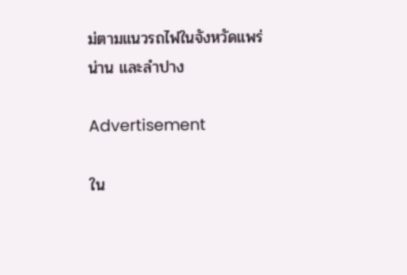ม่ตามแนวรถไฟในจังหวัดแพร่ น่าน และลำปาง

Advertisement

ใน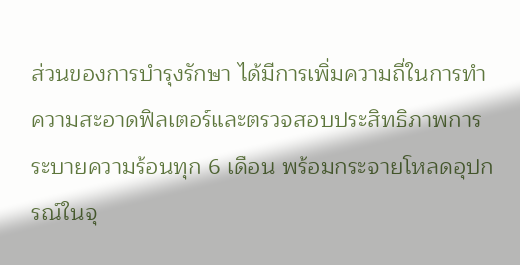ส่วนของการบำรุงรักษา ได้มีการเพิ่มความถี่ในการทำความสะอาดฟิลเตอร์และตรวจสอบประสิทธิภาพการระบายความร้อนทุก 6 เดือน พร้อมกระจายโหลดอุปกรณ์ในจุ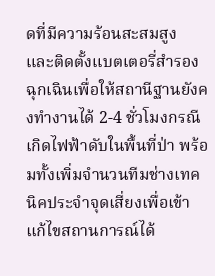ดที่มีความร้อนสะสมสูง และติดตั้งแบตเตอรี่สำรองฉุกเฉินเพื่อให้สถานีฐานยังคงทำงานได้ 2-4 ชั่วโมงกรณีเกิดไฟฟ้าดับในพื้นที่ป่า พร้อมทั้งเพิ่มจำนวนทีมช่างเทคนิคประจำจุดเสี่ยงเพื่อเข้าแก้ไขสถานการณ์ได้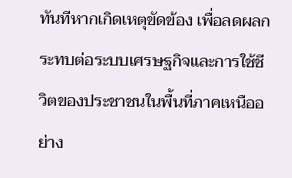ทันทีหากเกิดเหตุขัดข้อง เพื่อลดผลกระทบต่อระบบเศรษฐกิจและการใช้ชีวิตของประชาชนในพื้นที่ภาคเหนืออย่าง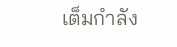เต็มกำลัง